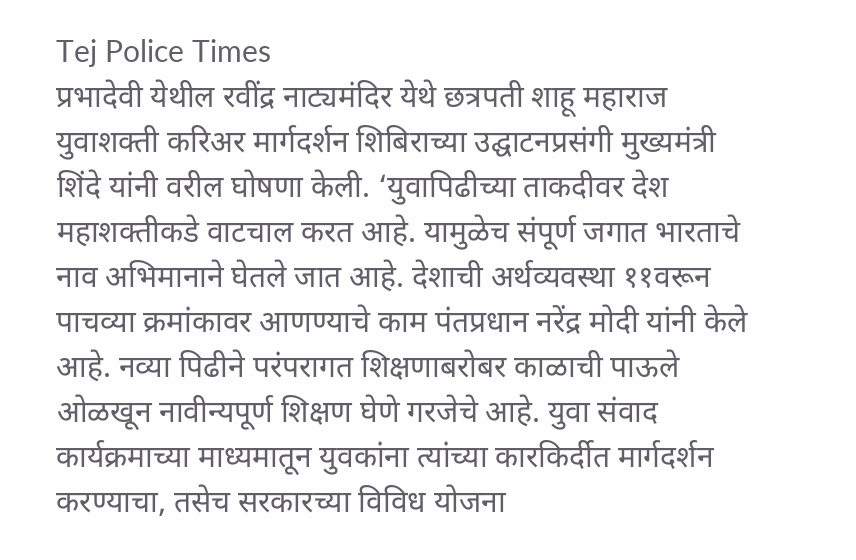Tej Police Times
प्रभादेवी येथील रवींद्र नाट्यमंदिर येथे छत्रपती शाहू महाराज युवाशक्ती करिअर मार्गदर्शन शिबिराच्या उद्घाटनप्रसंगी मुख्यमंत्री शिंदे यांनी वरील घोषणा केली. ‘युवापिढीच्या ताकदीवर देश महाशक्तीकडे वाटचाल करत आहे. यामुळेच संपूर्ण जगात भारताचे नाव अभिमानाने घेतले जात आहे. देशाची अर्थव्यवस्था ११वरून पाचव्या क्रमांकावर आणण्याचे काम पंतप्रधान नरेंद्र मोदी यांनी केले आहे. नव्या पिढीने परंपरागत शिक्षणाबरोबर काळाची पाऊले ओळखून नावीन्यपूर्ण शिक्षण घेणे गरजेचे आहे. युवा संवाद कार्यक्रमाच्या माध्यमातून युवकांना त्यांच्या कारकिर्दीत मार्गदर्शन करण्याचा, तसेच सरकारच्या विविध योजना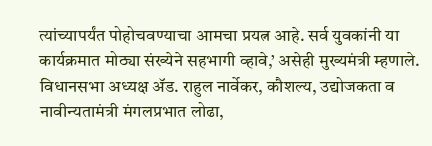त्यांच्यापर्यंत पोहोचवण्याचा आमचा प्रयत्न आहे. सर्व युवकांनी या कार्यक्रमात मोठ्या संख्येने सहभागी व्हावे,’ असेही मुख्यमंत्री म्हणाले.
विधानसभा अध्यक्ष ॲड. राहुल नार्वेकर, कौशल्य, उद्योजकता व नावीन्यतामंत्री मंगलप्रभात लोढा,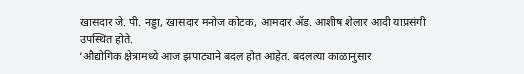खासदार जे. पी. नड्डा, खासदार मनोज कोटक, आमदार ॲड. आशीष शेलार आदी याप्रसंगी उपस्थित होते.
‘औद्योगिक क्षेत्रामध्ये आज झपाट्याने बदल होत आहेत. बदलत्या काळानुसार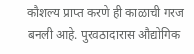कौशल्य प्राप्त करणे ही काळाची गरज बनली आहे. पुरवठादारास औद्योगिक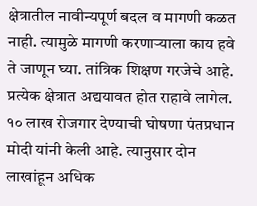क्षेत्रातील नावीन्यपूर्ण बदल व मागणी कळत नाही. त्यामुळे मागणी करणाऱ्याला काय हवे ते जाणून घ्या. तांत्रिक शिक्षण गरजेचे आहे. प्रत्येक क्षेत्रात अद्ययावत होत राहावे लागेल. १० लाख रोजगार देण्याची घोषणा पंतप्रधान मोदी यांनी केली आहे. त्यानुसार दोन लाखांहून अधिक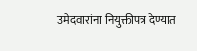उमेदवारांना नियुक्तीपत्र देण्यात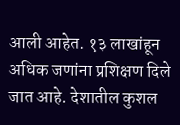आली आहेत. १३ लाखांहून अधिक जणांना प्रशिक्षण दिले जात आहे. देशातील कुशल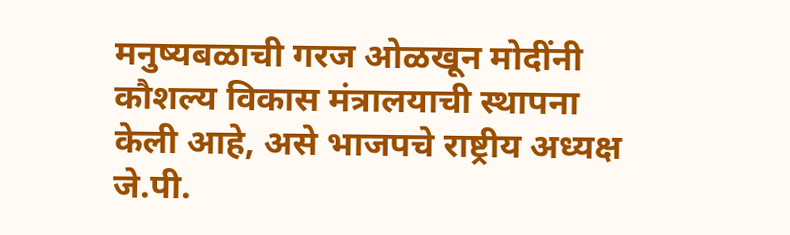मनुष्यबळाची गरज ओळखून मोदींनी कौशल्य विकास मंत्रालयाची स्थापना केली आहे, असे भाजपचे राष्ट्रीय अध्यक्ष जे.पी.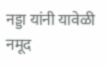नड्डा यांनी यावेळी नमूद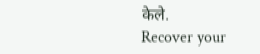केले.
Recover your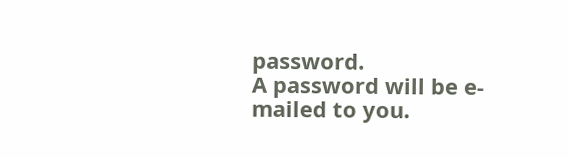password.
A password will be e-mailed to you.